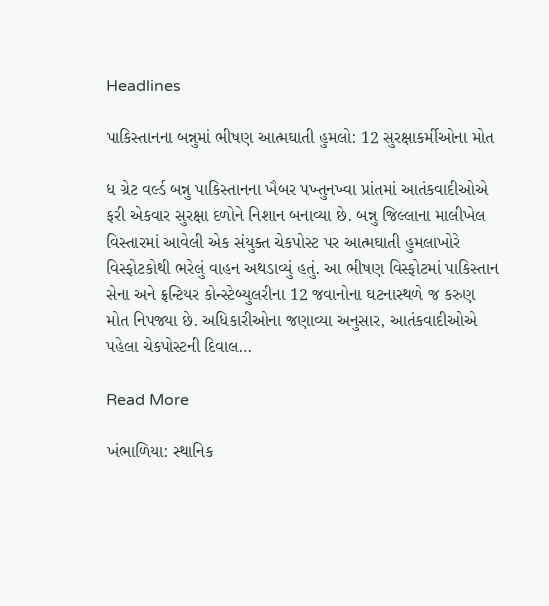Headlines

પાકિસ્તાનના બન્નુમાં ભીષણ આત્મઘાતી હુમલો: 12 સુરક્ષાકર્મીઓના મોત

ધ ગ્રેટ વર્લ્ડ બન્નુ પાકિસ્તાનના ખૈબર પખ્તુનખ્વા પ્રાંતમાં આતંકવાદીઓએ ફરી એકવાર સુરક્ષા દળોને નિશાન બનાવ્યા છે. બન્નુ જિલ્લાના માલીખેલ વિસ્તારમાં આવેલી એક સંયુક્ત ચેકપોસ્ટ પર આત્મઘાતી હુમલાખોરે વિસ્ફોટકોથી ભરેલું વાહન અથડાવ્યું હતું. આ ભીષણ વિસ્ફોટમાં પાકિસ્તાન સેના અને ફ્રન્ટિયર કોન્સ્ટેબ્યુલરીના 12 જવાનોના ઘટનાસ્થળે જ કરુણ મોત નિપજ્યા છે. અધિકારીઓના જણાવ્યા અનુસાર, આતંકવાદીઓએ પહેલા ચેકપોસ્ટની દિવાલ…

Read More

ખંભાળિયા: સ્થાનિક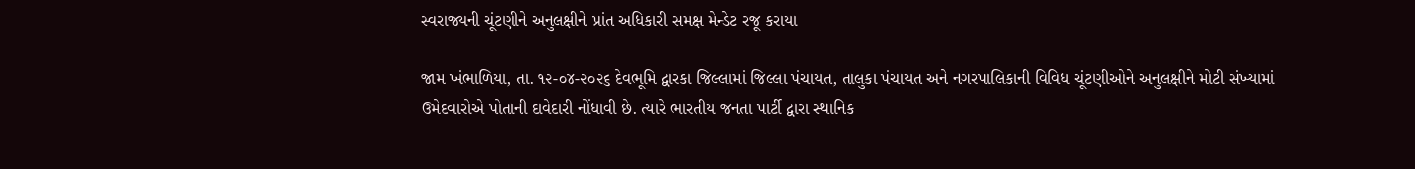સ્વરાજ્યની ચૂંટણીને અનુલક્ષીને પ્રાંત અધિકારી સમક્ષ મેન્ડેટ રજૂ કરાયા

જામ ખંભાળિયા, તા. ૧૨-૦૪-૨૦૨૬ દેવભૂમિ દ્વારકા જિલ્લામાં જિલ્લા પંચાયત, તાલુકા પંચાયત અને નગરપાલિકાની વિવિધ ચૂંટણીઓને અનુલક્ષીને મોટી સંખ્યામાં ઉમેદવારોએ પોતાની દાવેદારી નોંધાવી છે. ત્યારે ભારતીય જનતા પાર્ટી દ્વારા સ્થાનિક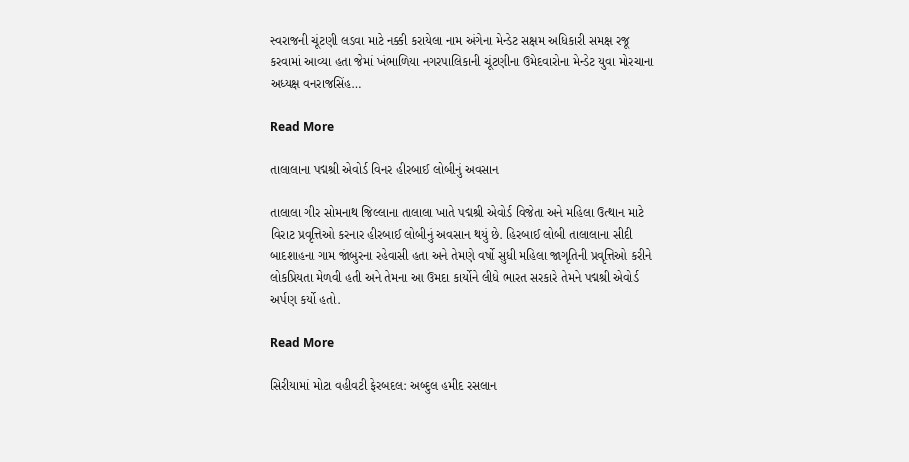સ્વરાજની ચૂંટણી લડવા માટે નક્કી કરાયેલા નામ અંગેના મેન્ડેટ સક્ષમ અધિકારી સમક્ષ રજૂ કરવામાં આવ્યા હતા જેમાં ખંભાળિયા નગરપાલિકાની ચૂંટણીના ઉમેદવારોના મેન્ડેટ યુવા મોરચાના અધ્યક્ષ વનરાજસિંહ…

Read More

તાલાલાના પદ્મશ્રી એવોર્ડ વિનર હીરબાઈ લોબીનું અવસાન

તાલાલા ગીર સોમનાથ જિલ્લાના તાલાલા ખાતે પદ્મશ્રી એવોર્ડ વિજેતા અને મહિલા ઉત્થાન માટે વિરાટ પ્રવૃત્તિઓ કરનાર હીરબાઈ લોબીનું અવસાન થયું છે. હિરબાઈ લોબી તાલાલાના સીદી બાદશાહના ગામ જાંબુરના રહેવાસી હતા અને તેમણે વર્ષો સુધી મહિલા જાગૃતિની પ્રવૃત્તિઓ કરીને લોકપ્રિયતા મેળવી હતી અને તેમના આ ઉમદા કાર્યોને લીધે ભારત સરકારે તેમને પદ્મશ્રી એવોર્ડ અર્પણ કર્યો હતો.

Read More

સિરીયામાં મોટા વહીવટી ફેરબદલ: અબ્દુલ હમીદ રસલાન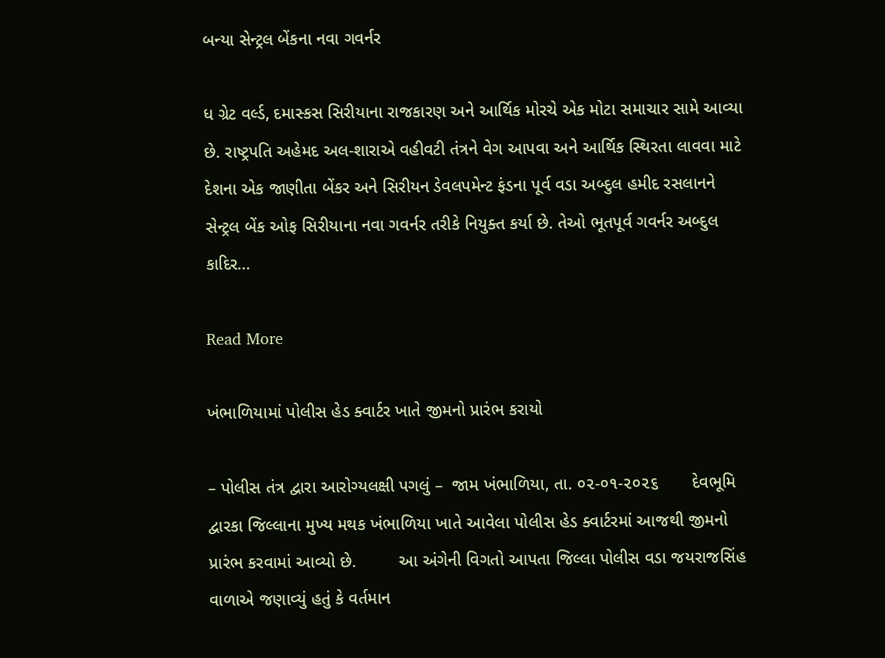બન્યા સેન્ટ્રલ બેંકના નવા ગવર્નર

ધ ગ્રેટ વર્લ્ડ, દમાસ્કસ સિરીયાના રાજકારણ અને આર્થિક મોરચે એક મોટા સમાચાર સામે આવ્યા છે. રાષ્ટ્રપતિ અહેમદ અલ-શારાએ વહીવટી તંત્રને વેગ આપવા અને આર્થિક સ્થિરતા લાવવા માટે દેશના એક જાણીતા બેંકર અને સિરીયન ડેવલપમેન્ટ ફંડના પૂર્વ વડા અબ્દુલ હમીદ રસલાનને સેન્ટ્રલ બેંક ઓફ સિરીયાના નવા ગવર્નર તરીકે નિયુક્ત કર્યા છે. તેઓ ભૂતપૂર્વ ગવર્નર અબ્દુલ કાદિર…

Read More

ખંભાળિયામાં પોલીસ હેડ ક્વાર્ટર ખાતે જીમનો પ્રારંભ કરાયો

– પોલીસ તંત્ર દ્વારા આરોગ્યલક્ષી પગલું –  જામ ખંભાળિયા, તા. ૦૨-૦૧-૨૦૨૬       દેવભૂમિ દ્વારકા જિલ્લાના મુખ્ય મથક ખંભાળિયા ખાતે આવેલા પોલીસ હેડ ક્વાર્ટરમાં આજથી જીમનો પ્રારંભ કરવામાં આવ્યો છે.         આ અંગેની વિગતો આપતા જિલ્લા પોલીસ વડા જયરાજસિંહ વાળાએ જણાવ્યું હતું કે વર્તમાન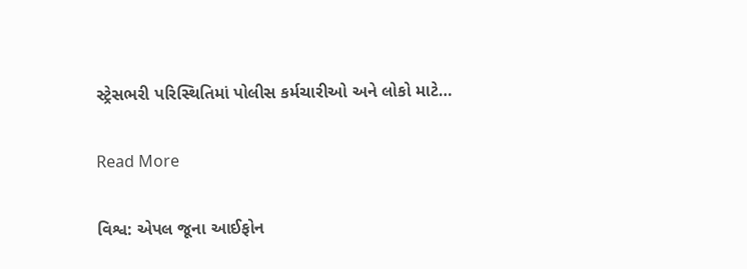સ્ટ્રેસભરી પરિસ્થિતિમાં પોલીસ કર્મચારીઓ અને લોકો માટે…

Read More

વિશ્વ: એપલ જૂના આઈફોન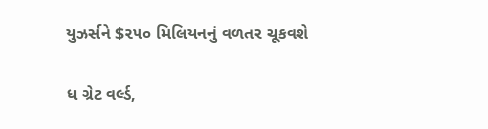યુઝર્સને $૨૫૦ મિલિયનનું વળતર ચૂકવશે

ધ ગ્રેટ વર્લ્ડ,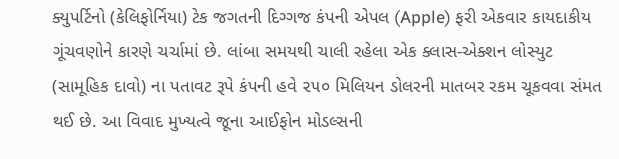ક્યુપર્ટિનો (કેલિફોર્નિયા) ટેક જગતની દિગ્ગજ કંપની એપલ (Apple) ફરી એકવાર કાયદાકીય ગૂંચવણોને કારણે ચર્ચામાં છે. લાંબા સમયથી ચાલી રહેલા એક ક્લાસ-એક્શન લોસ્યુટ (સામૂહિક દાવો) ના પતાવટ રૂપે કંપની હવે ૨૫૦ મિલિયન ડોલરની માતબર રકમ ચૂકવવા સંમત થઈ છે. આ વિવાદ મુખ્યત્વે જૂના આઈફોન મોડલ્સની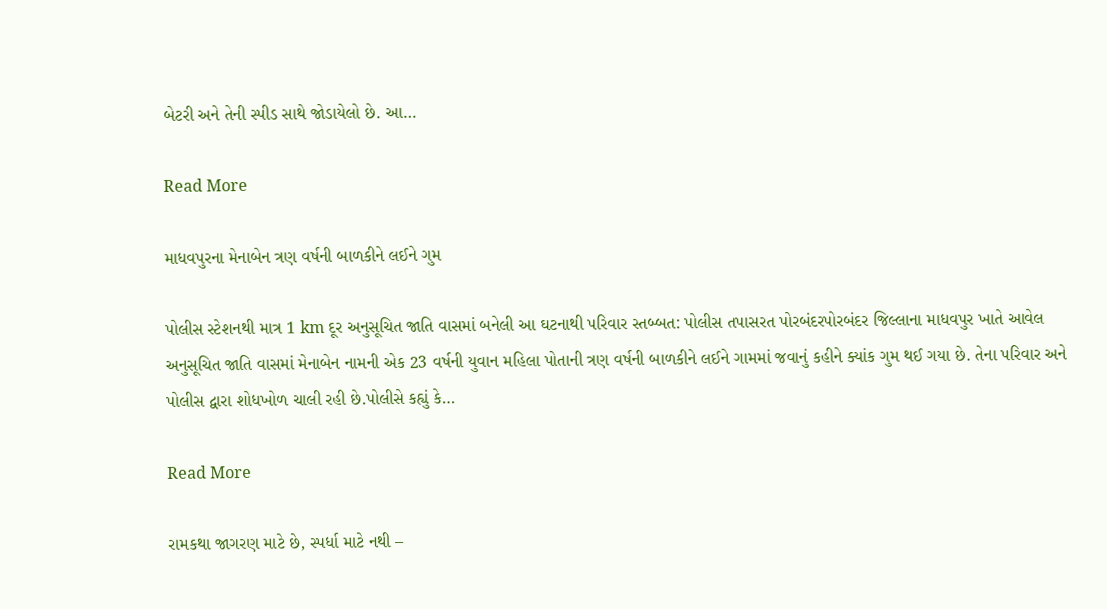બેટરી અને તેની સ્પીડ સાથે જોડાયેલો છે. આ…

Read More

માધવપુરના મેનાબેન ત્રણ વર્ષની બાળકીને લઈને ગુમ

પોલીસ સ્ટેશનથી માત્ર 1 km દૂર અનુસૂચિત જાતિ વાસમાં બનેલી આ ઘટનાથી પરિવાર સ્તબ્બત: પોલીસ તપાસરત પોરબંદરપોરબંદર જિલ્લાના માધવપુર ખાતે આવેલ અનુસૂચિત જાતિ વાસમાં મેનાબેન નામની એક 23 વર્ષની યુવાન મહિલા પોતાની ત્રણ વર્ષની બાળકીને લઈને ગામમાં જવાનું કહીને ક્યાંક ગુમ થઈ ગયા છે. તેના પરિવાર અને પોલીસ દ્વારા શોધખોળ ચાલી રહી છે.પોલીસે કહ્યું કે…

Read More

રામકથા જાગરણ માટે છે, સ્પર્ધા માટે નથી –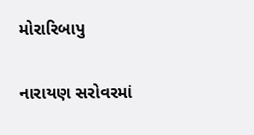મોરારિબાપુ

નારાયણ સરોવરમાં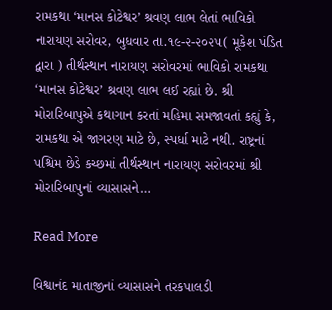રામકથા ‘માનસ કોટેશ્વર’ શ્રવણ લાભ લેતાં ભાવિકો નારાયણ સરોવર, બુધવાર તા.૧૯-૨-૨૦૨૫( મૂકેશ પંડિત દ્વારા ) તીર્થસ્થાન નારાયણ સરોવરમાં ભાવિકો રામકથા ‘માનસ કોટેશ્વર’ શ્રવણ લાભ લઈ રહ્યાં છે. શ્રી મોરારિબાપુએ કથાગાન કરતાં મહિમા સમજાવતાં કહ્યું કે, રામકથા એ જાગરણ માટે છે, સ્પર્ધા માટે નથી. રાષ્ટ્રનાં પશ્ચિમ છેડે કચ્છમાં તીર્થસ્થાન નારાયણ સરોવરમાં શ્રી મોરારિબાપુનાં વ્યાસાસને…

Read More

વિશ્વાનંદ માતાજીનાં વ્યાસાસને તરકપાલડી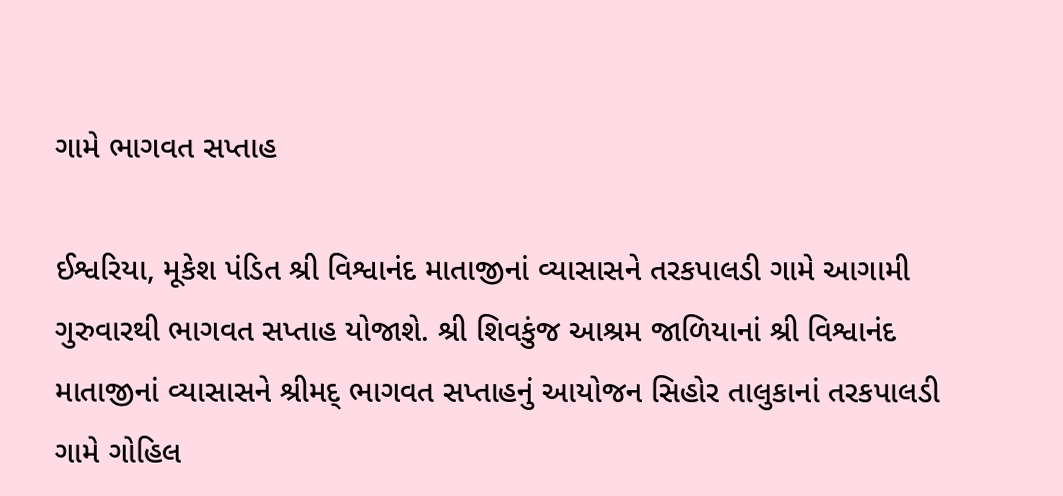ગામે ભાગવત સપ્તાહ

ઈશ્વરિયા, મૂકેશ પંડિત શ્રી વિશ્વાનંદ માતાજીનાં વ્યાસાસને તરકપાલડી ગામે આગામી ગુરુવારથી ભાગવત સપ્તાહ યોજાશે. શ્રી શિવકુંજ આશ્રમ જાળિયાનાં શ્રી વિશ્વાનંદ માતાજીનાં વ્યાસાસને શ્રીમદ્ ભાગવત સપ્તાહનું આયોજન સિહોર તાલુકાનાં તરકપાલડી ગામે ગોહિલ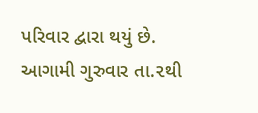પરિવાર દ્વારા થયું છે. આગામી ગુરુવાર તા.૨થી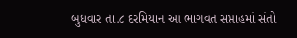બુધવાર તા.૮ દરમિયાન આ ભાગવત સપ્તાહમાં સંતો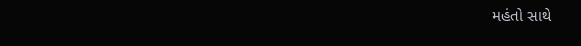મહંતો સાથે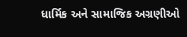ધાર્મિક અને સામાજિક અગ્રણીઓ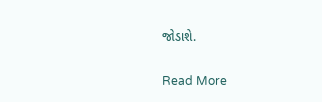જોડાશે.

Read More